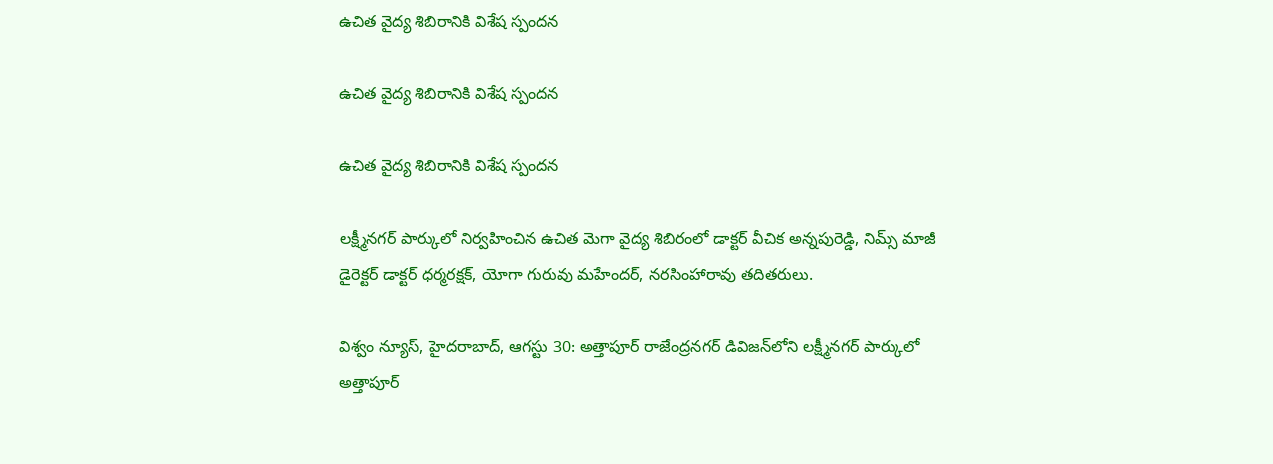ఉచిత వైద్య శిబిరానికి విశేష స్పందన

ఉచిత వైద్య శిబిరానికి విశేష స్పందన

ఉచిత వైద్య శిబిరానికి విశేష స్పందన

లక్ష్మీనగర్ పార్కులో నిర్వహించిన ఉచిత మెగా వైద్య శిబిరంలో డాక్టర్ వీచిక అన్నపురెడ్డి, నిమ్స్ మాజీ డైరెక్టర్ డాక్టర్ ధర్మరక్షక్, యోగా గురువు మహేందర్, నరసింహారావు తదితరులు.

విశ్వం న్యూస్‌, హైదరాబాద్‌, ఆగస్టు 30: అత్తాపూర్ రాజేంద్రనగర్ డివిజన్‌లోని లక్ష్మీనగర్ పార్కులో అత్తాపూర్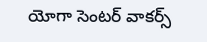యోగా సెంటర్ వాకర్స్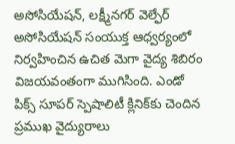అసోసియేషన్, లక్ష్మీనగర్ వెల్ఫేర్ అసోసియేషన్ సంయుక్త ఆధ్వర్యంలో నిర్వహించిన ఉచిత మెగా వైద్య శిబిరం విజయవంతంగా ముగిసింది. ఎండో పిక్స్ సూపర్ స్పెషాలిటీ క్లినిక్‌కు చెందిన ప్రముఖ వైద్యురాలు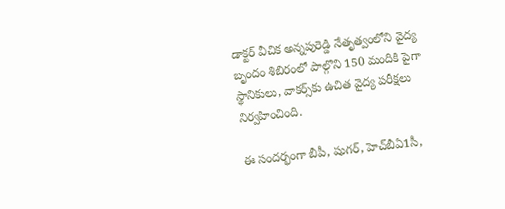డాక్టర్ వీచిక అన్నపురెడ్డి నేతృత్వంలోని వైద్య బృందం శిబిరంలో పాల్గొని 150 మందికి పైగా స్థానికులు, వాకర్స్‌కు ఉచిత వైద్య పరీక్షలు నిర్వహించింది.

ఈ సందర్భంగా బీపీ, షుగర్, హెచ్‌బీఏ1సీ,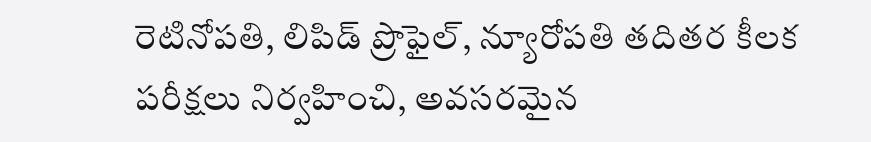రెటినోపతి, లిపిడ్ ప్రొఫైల్, న్యూరోపతి తదితర కీలక పరీక్షలు నిర్వహించి, అవసరమైన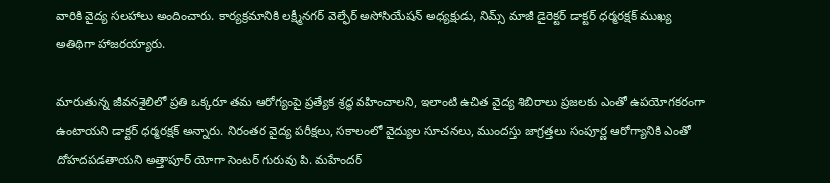వారికి వైద్య సలహాలు అందించారు. కార్యక్రమానికి లక్ష్మీనగర్ వెల్ఫేర్ అసోసియేషన్ అధ్యక్షుడు, నిమ్స్ మాజీ డైరెక్టర్ డాక్టర్ ధర్మరక్షక్ ముఖ్య అతిథిగా హాజరయ్యారు.

మారుతున్న జీవనశైలిలో ప్రతి ఒక్కరూ తమ ఆరోగ్యంపై ప్రత్యేక శ్రద్ధ వహించాలని, ఇలాంటి ఉచిత వైద్య శిబిరాలు ప్రజలకు ఎంతో ఉపయోగకరంగా ఉంటాయని డాక్టర్ ధర్మరక్షక్ అన్నారు. నిరంతర వైద్య పరీక్షలు, సకాలంలో వైద్యుల సూచనలు, ముందస్తు జాగ్రత్తలు సంపూర్ణ ఆరోగ్యానికి ఎంతో దోహదపడతాయని అత్తాపూర్ యోగా సెంటర్ గురువు పి. మహేందర్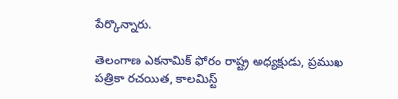పేర్కొన్నారు.

తెలంగాణ ఎకనామిక్ ఫోరం రాష్ట్ర అధ్యక్షుడు, ప్రముఖ పత్రికా రచయిత, కాలమిస్ట్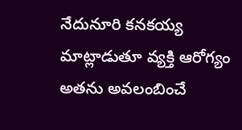నేదునూరి కనకయ్య మాట్లాడుతూ వ్యక్తి ఆరోగ్యం అతను అవలంబించే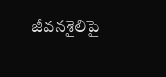జీవనశైలిపై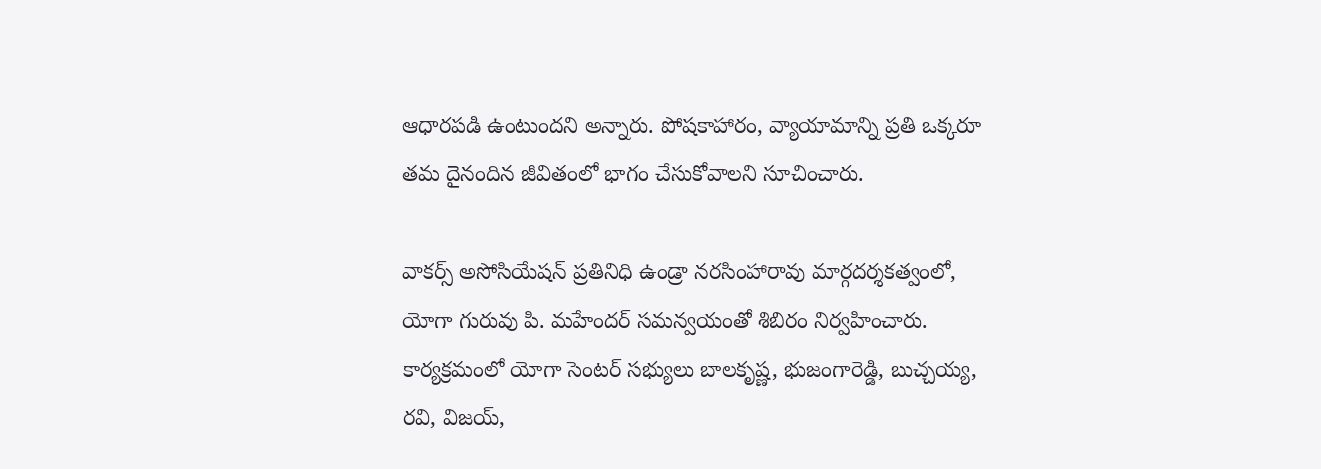ఆధారపడి ఉంటుందని అన్నారు. పోషకాహారం, వ్యాయామాన్ని ప్రతి ఒక్కరూ తమ దైనందిన జీవితంలో భాగం చేసుకోవాలని సూచించారు.

వాకర్స్ అసోసియేషన్ ప్రతినిధి ఉండ్రా నరసింహారావు మార్గదర్శకత్వంలో, యోగా గురువు పి. మహేందర్ సమన్వయంతో శిబిరం నిర్వహించారు. కార్యక్రమంలో యోగా సెంటర్ సభ్యులు బాలకృష్ణ, భుజంగారెడ్డి, బుచ్చయ్య, రవి, విజయ్,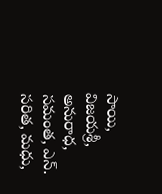సాయి, విజయశ్రీ, అనురాధ, సమంత, ఎన్. సరిత, మధు,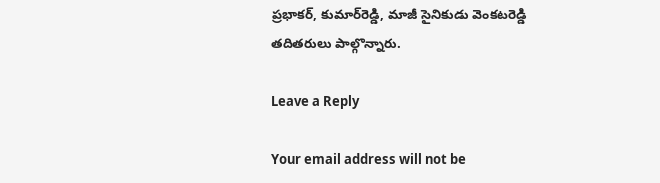ప్రభాకర్, కుమార్‌రెడ్డి, మాజీ సైనికుడు వెంకటరెడ్డి తదితరులు పాల్గొన్నారు.

Leave a Reply

Your email address will not be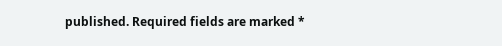published. Required fields are marked *